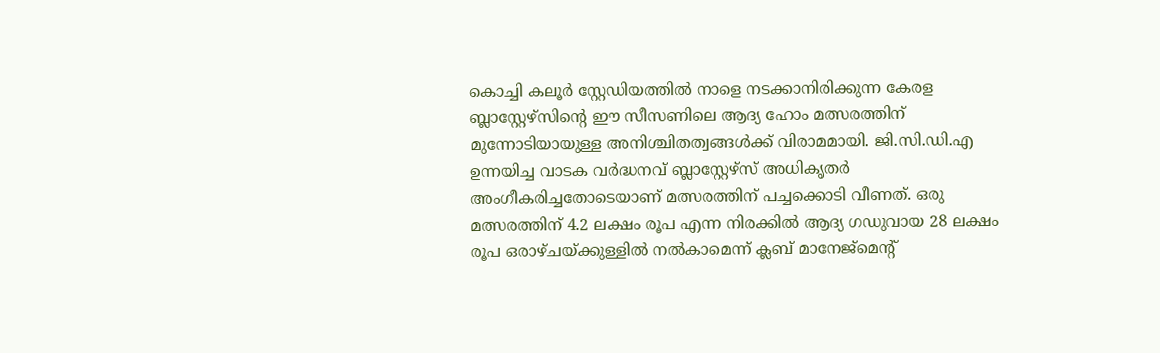കൊച്ചി കലൂർ സ്റ്റേഡിയത്തിൽ നാളെ നടക്കാനിരിക്കുന്ന കേരള ബ്ലാസ്റ്റേഴ്സിന്റെ ഈ സീസണിലെ ആദ്യ ഹോം മത്സരത്തിന് മുന്നോടിയായുള്ള അനിശ്ചിതത്വങ്ങൾക്ക് വിരാമമായി. ജി.സി.ഡി.എ ഉന്നയിച്ച വാടക വർദ്ധനവ് ബ്ലാസ്റ്റേഴ്സ് അധികൃതർ അംഗീകരിച്ചതോടെയാണ് മത്സരത്തിന് പച്ചക്കൊടി വീണത്. ഒരു മത്സരത്തിന് 4.2 ലക്ഷം രൂപ എന്ന നിരക്കിൽ ആദ്യ ഗഡുവായ 28 ലക്ഷം രൂപ ഒരാഴ്ചയ്ക്കുള്ളിൽ നൽകാമെന്ന് ക്ലബ് മാനേജ്മെന്റ്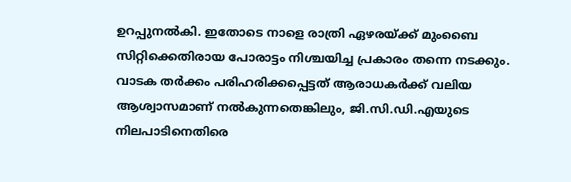ഉറപ്പുനൽകി. ഇതോടെ നാളെ രാത്രി ഏഴരയ്ക്ക് മുംബൈ സിറ്റിക്കെതിരായ പോരാട്ടം നിശ്ചയിച്ച പ്രകാരം തന്നെ നടക്കും.
വാടക തർക്കം പരിഹരിക്കപ്പെട്ടത് ആരാധകർക്ക് വലിയ ആശ്വാസമാണ് നൽകുന്നതെങ്കിലും, ജി.സി.ഡി.എയുടെ നിലപാടിനെതിരെ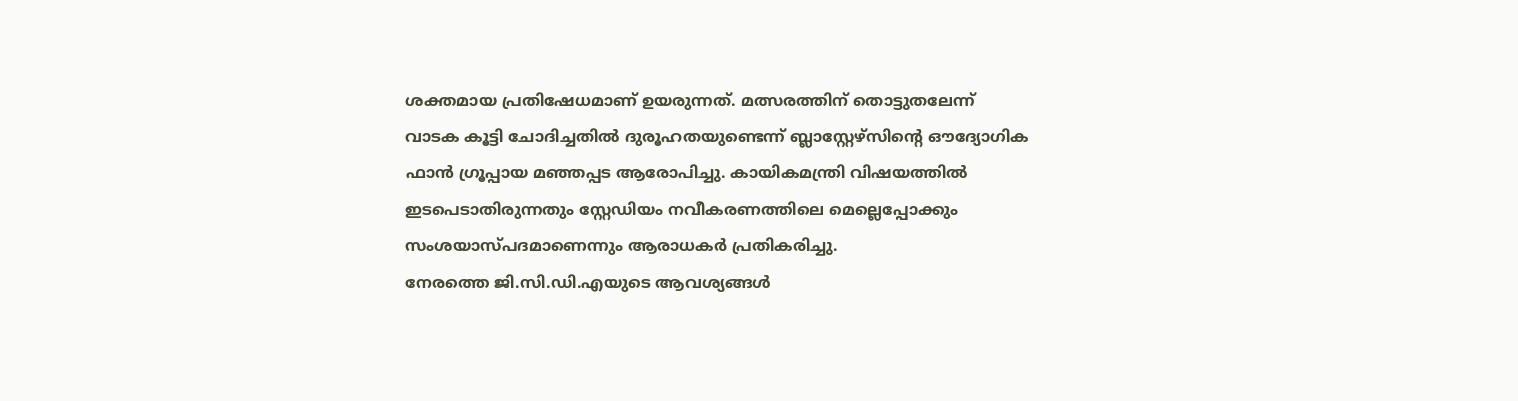ശക്തമായ പ്രതിഷേധമാണ് ഉയരുന്നത്. മത്സരത്തിന് തൊട്ടുതലേന്ന് വാടക കൂട്ടി ചോദിച്ചതിൽ ദുരൂഹതയുണ്ടെന്ന് ബ്ലാസ്റ്റേഴ്സിന്റെ ഔദ്യോഗിക ഫാൻ ഗ്രൂപ്പായ മഞ്ഞപ്പട ആരോപിച്ചു. കായികമന്ത്രി വിഷയത്തിൽ ഇടപെടാതിരുന്നതും സ്റ്റേഡിയം നവീകരണത്തിലെ മെല്ലെപ്പോക്കും സംശയാസ്പദമാണെന്നും ആരാധകർ പ്രതികരിച്ചു.
നേരത്തെ ജി.സി.ഡി.എയുടെ ആവശ്യങ്ങൾ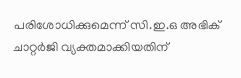പരിശോധിക്കുമെന്ന് സി.ഇ.ഒ അഭിക് ചാറ്റർജി വ്യക്തമാക്കിയതിന്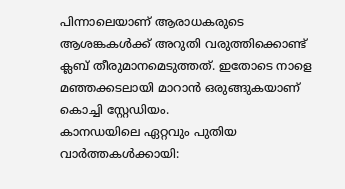പിന്നാലെയാണ് ആരാധകരുടെ ആശങ്കകൾക്ക് അറുതി വരുത്തിക്കൊണ്ട് ക്ലബ് തീരുമാനമെടുത്തത്. ഇതോടെ നാളെ മഞ്ഞക്കടലായി മാറാൻ ഒരുങ്ങുകയാണ് കൊച്ചി സ്റ്റേഡിയം.
കാനഡയിലെ ഏറ്റവും പുതിയ വാർത്തകൾക്കായി: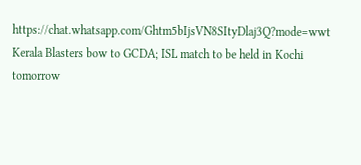https://chat.whatsapp.com/Ghtm5bIjsVN8SItyDlaj3Q?mode=wwt
Kerala Blasters bow to GCDA; ISL match to be held in Kochi tomorrow